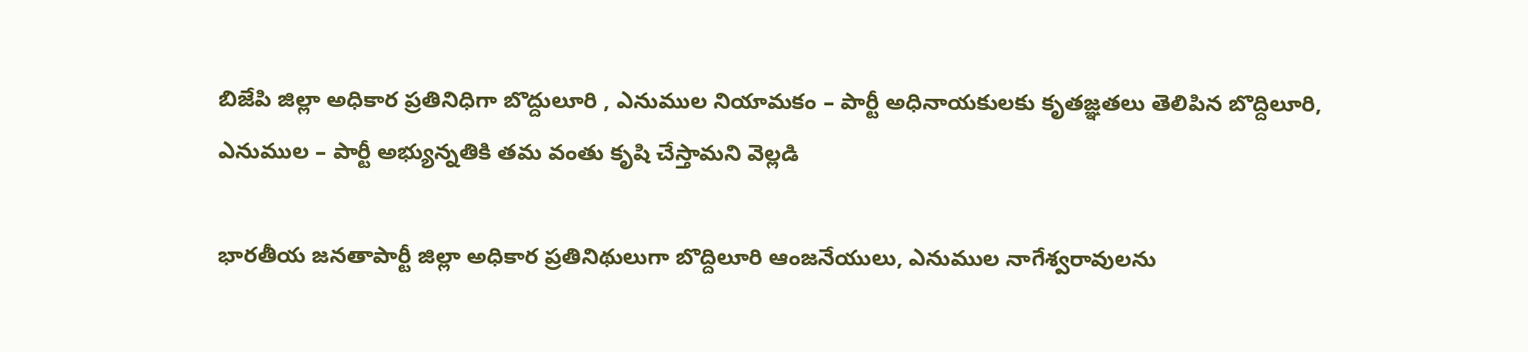బిజేపి జిల్లా అధికార ప్రతినిధిగా బొద్దులూరి , ఎనుముల నియామకం – పార్టీ అధినాయకులకు కృతజ్ఞతలు తెలిపిన బొద్దిలూరి, ఎనుముల – పార్టీ అభ్యున్నతికి తమ వంతు కృషి చేస్తామని వెల్లడి

భారతీయ జనతాపార్టీ జిల్లా అధికార ప్రతినిథులుగా బొద్దిలూరి ఆంజనేయులు, ఎనుముల నాగేశ్వరావులను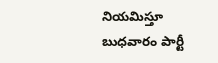నియమిస్తూ బుధవారం పార్టీ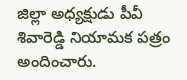జిల్లా అధ్యక్షుడు పీవీ శివారెడ్డి నియామక పత్రం అందించారు.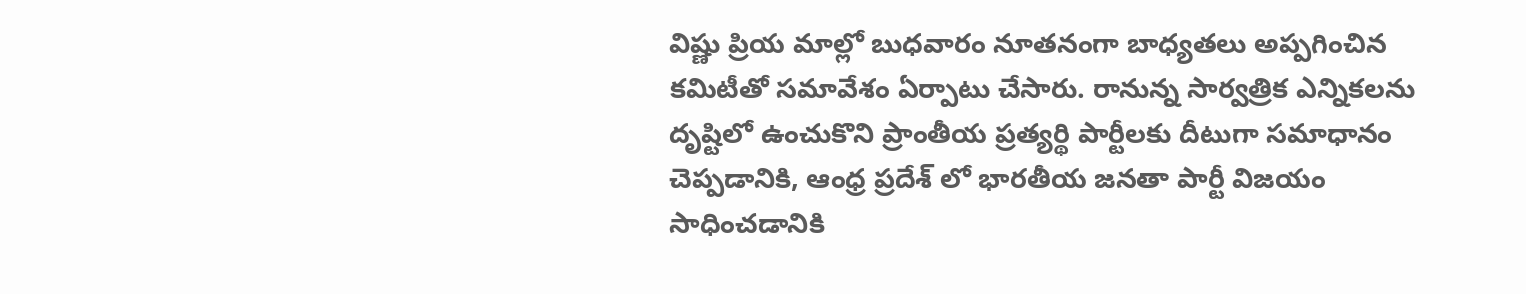విష్ణు ప్రియ మాల్లో బుధవారం నూతనంగా బాధ్యతలు అప్పగించిన కమిటీతో సమావేశం ఏర్పాటు చేసారు. రానున్న సార్వత్రిక ఎన్నికలను దృష్టిలో ఉంచుకొని ప్రాంతీయ ప్రత్యర్థి పార్టీలకు దీటుగా సమాధానం చెప్పడానికి, ఆంధ్ర ప్రదేశ్ లో భారతీయ జనతా పార్టీ విజయం సాధించడానికి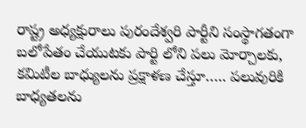రాష్ట్ర అధ్యక్షురాలు పురందేశ్వరి పార్టీని సంస్థాగతంగా బలోపేతం చేయుటకు పార్టి లోని పలు మోర్చాలకు, కమిటీల బాధ్యులను ప్రక్షాళణ చేస్తూ….. పలువురికి బాధ్యతలను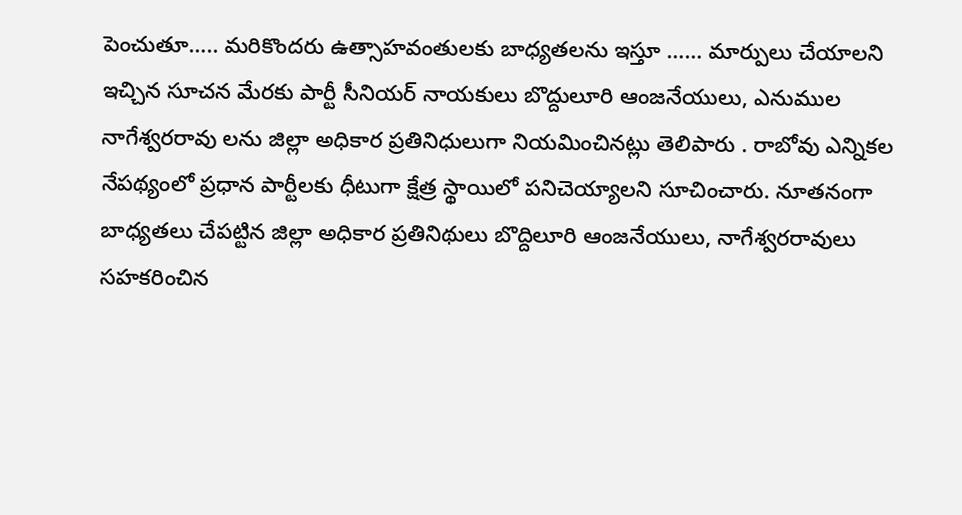పెంచుతూ….. మరికొందరు ఉత్సాహవంతులకు బాధ్యతలను ఇస్తూ …… మార్పులు చేయాలని ఇచ్చిన సూచన మేరకు పార్టీ సీనియర్ నాయకులు బొద్దులూరి ఆంజనేయులు, ఎనుముల నాగేశ్వరరావు లను జిల్లా అధికార ప్రతినిధులుగా నియమించినట్లు తెలిపారు . రాబోవు ఎన్నికల నేపథ్యంలో ప్రధాన పార్టీలకు ధీటుగా క్షేత్ర స్థాయిలో పనిచెయ్యాలని సూచించారు. నూతనంగా బాధ్యతలు చేపట్టిన జిల్లా అధికార ప్రతినిథులు బొద్దిలూరి ఆంజనేయులు, నాగేశ్వరరావులు సహకరించిన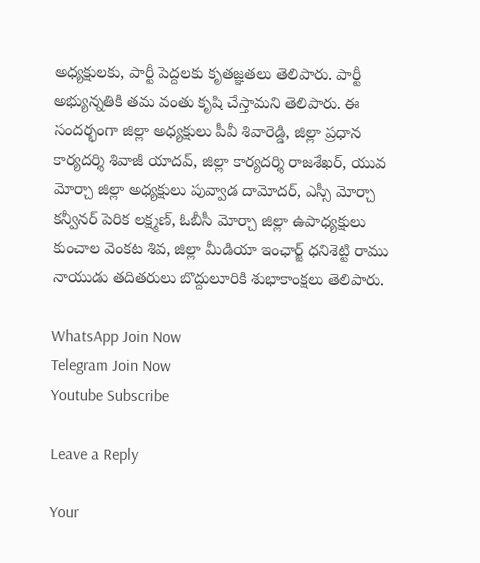అధ్యక్షులకు, పార్టీ పెద్దలకు కృతజ్ఞతలు తెలిపారు. పార్టీ అభ్యున్నతికి తమ వంతు కృషి చేస్తామని తెలిపారు. ఈ సందర్భంగా జిల్లా అధ్యక్షులు పీవీ శివారెడ్డి, జిల్లా ప్రధాన కార్యదర్శి శివాజీ యాదవ్, జిల్లా కార్యదర్శి రాజశేఖర్, యువ మోర్చా జిల్లా అధ్యక్షులు పువ్వాడ దామోదర్, ఎస్సీ మోర్చా కన్వీనర్ పెరిక లక్ష్మణ్, ఓబీసీ మోర్చా జిల్లా ఉపాధ్యక్షులు కుంచాల వెంకట శివ, జిల్లా మీడియా ఇంఛార్జ్ ధనిశెట్టి రాము నాయుడు తదితరులు బొద్దులూరికి శుభాకాంక్షలు తెలిపారు.

WhatsApp Join Now
Telegram Join Now
Youtube Subscribe

Leave a Reply

Your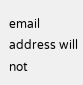email address will not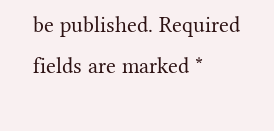be published. Required fields are marked *